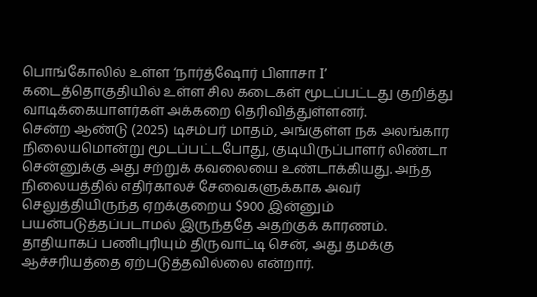பொங்கோலில் உள்ள ‘நார்த்ஷோர் பிளாசா I’ கடைத்தொகுதியில் உள்ள சில கடைகள் மூடப்பட்டது குறித்து வாடிக்கையாளர்கள் அக்கறை தெரிவித்துள்ளனர்.
சென்ற ஆண்டு (2025) டிசம்பர் மாதம், அங்குள்ள நக அலங்கார நிலையமொன்று மூடப்பட்டபோது, குடியிருப்பாளர் லிண்டா சென்னுக்கு அது சற்றுக் கவலையை உண்டாக்கியது. அந்த நிலையத்தில் எதிர்காலச் சேவைகளுக்காக அவர் செலுத்தியிருந்த ஏறக்குறைய $900 இன்னும் பயன்படுத்தப்படாமல் இருந்ததே அதற்குக் காரணம்.
தாதியாகப் பணிபுரியும் திருவாட்டி சென், அது தமக்கு ஆச்சரியத்தை ஏற்படுத்தவில்லை என்றார்.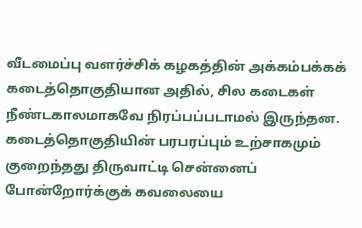வீடமைப்பு வளர்ச்சிக் கழகத்தின் அக்கம்பக்கக் கடைத்தொகுதியான அதில், சில கடைகள் நீண்டகாலமாகவே நிரப்பப்படாமல் இருந்தன. கடைத்தொகுதியின் பரபரப்பும் உற்சாகமும் குறைந்தது திருவாட்டி சென்னைப் போன்றோர்க்குக் கவலையை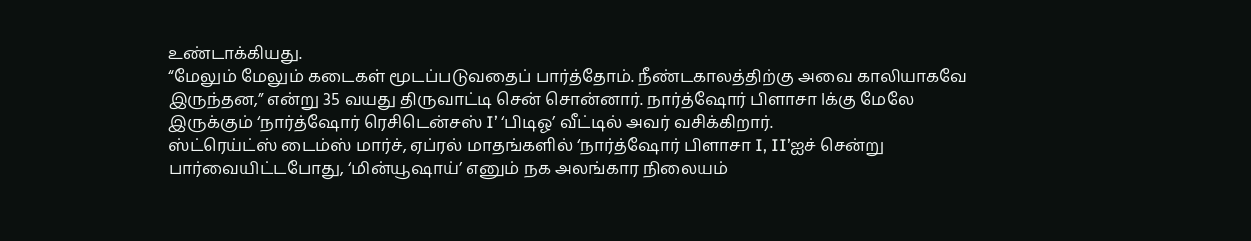உண்டாக்கியது.
“மேலும் மேலும் கடைகள் மூடப்படுவதைப் பார்த்தோம். நீண்டகாலத்திற்கு அவை காலியாகவே இருந்தன,” என்று 35 வயது திருவாட்டி சென் சொன்னார். நார்த்ஷோர் பிளாசா Iக்கு மேலே இருக்கும் ‘நார்த்ஷோர் ரெசிடென்சஸ் I’ ‘பிடிஓ’ வீட்டில் அவர் வசிக்கிறார்.
ஸ்ட்ரெய்ட்ஸ் டைம்ஸ் மார்ச், ஏப்ரல் மாதங்களில் ‘நார்த்ஷோர் பிளாசா I, II’ஐச் சென்று பார்வையிட்டபோது, ‘மின்யூஷாய்’ எனும் நக அலங்கார நிலையம்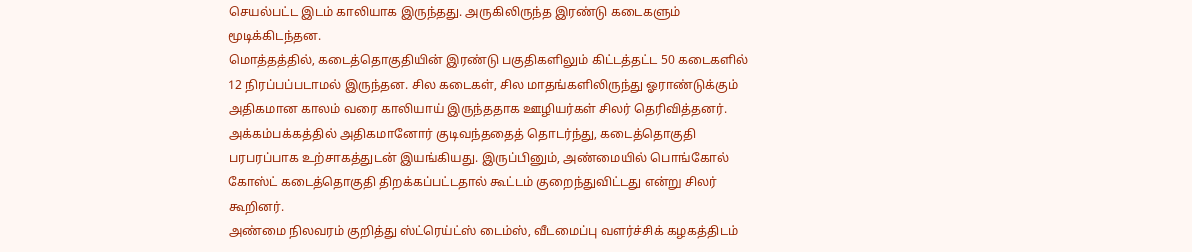செயல்பட்ட இடம் காலியாக இருந்தது. அருகிலிருந்த இரண்டு கடைகளும் மூடிக்கிடந்தன.
மொத்தத்தில், கடைத்தொகுதியின் இரண்டு பகுதிகளிலும் கிட்டத்தட்ட 50 கடைகளில் 12 நிரப்பப்படாமல் இருந்தன. சில கடைகள், சில மாதங்களிலிருந்து ஓராண்டுக்கும் அதிகமான காலம் வரை காலியாய் இருந்ததாக ஊழியர்கள் சிலர் தெரிவித்தனர்.
அக்கம்பக்கத்தில் அதிகமானோர் குடிவந்ததைத் தொடர்ந்து, கடைத்தொகுதி பரபரப்பாக உற்சாகத்துடன் இயங்கியது. இருப்பினும், அண்மையில் பொங்கோல் கோஸ்ட் கடைத்தொகுதி திறக்கப்பட்டதால் கூட்டம் குறைந்துவிட்டது என்று சிலர் கூறினர்.
அண்மை நிலவரம் குறித்து ஸ்ட்ரெய்ட்ஸ் டைம்ஸ், வீடமைப்பு வளர்ச்சிக் கழகத்திடம்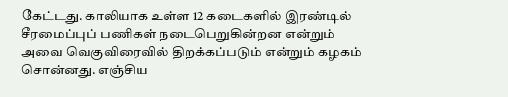கேட்டது. காலியாக உள்ள 12 கடைகளில் இரண்டில் சீரமைப்புப் பணிகள் நடைபெறுகின்றன என்றும் அவை வெகுவிரைவில் திறக்கப்படும் என்றும் கழகம் சொன்னது. எஞ்சிய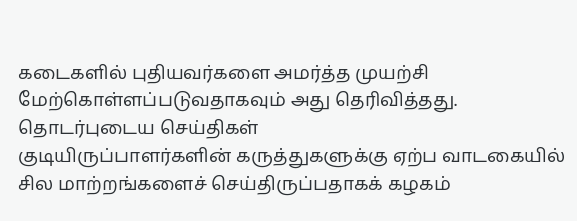கடைகளில் புதியவர்களை அமர்த்த முயற்சி மேற்கொள்ளப்படுவதாகவும் அது தெரிவித்தது.
தொடர்புடைய செய்திகள்
குடியிருப்பாளர்களின் கருத்துகளுக்கு ஏற்ப வாடகையில் சில மாற்றங்களைச் செய்திருப்பதாகக் கழகம்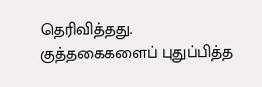தெரிவித்தது. குத்தகைகளைப் புதுப்பித்த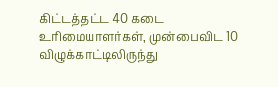கிட்டத்தட்ட 40 கடை உரிமையாளர்கள், முன்பைவிட 10 விழுக்காட்டிலிருந்து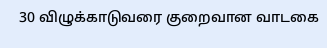30 விழுக்காடுவரை குறைவான வாடகை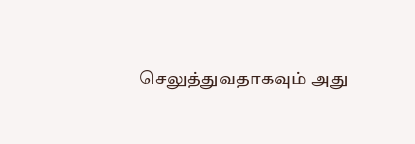செலுத்துவதாகவும் அது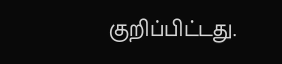குறிப்பிட்டது.